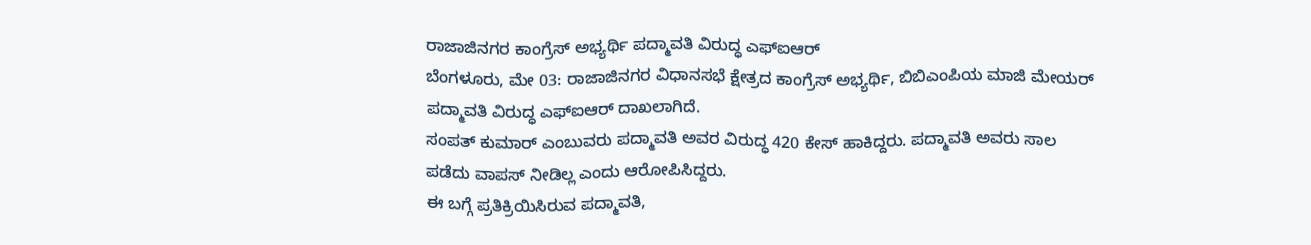ರಾಜಾಜಿನಗರ ಕಾಂಗ್ರೆಸ್ ಅಭ್ಯರ್ಥಿ ಪದ್ಮಾವತಿ ವಿರುದ್ಧ ಎಫ್ಐಆರ್
ಬೆಂಗಳೂರು, ಮೇ 03: ರಾಜಾಜಿನಗರ ವಿಧಾನಸಭೆ ಕ್ಷೇತ್ರದ ಕಾಂಗ್ರೆಸ್ ಅಭ್ಯರ್ಥಿ, ಬಿಬಿಎಂಪಿಯ ಮಾಜಿ ಮೇಯರ್ ಪದ್ಮಾವತಿ ವಿರುದ್ಧ ಎಫ್ಐಆರ್ ದಾಖಲಾಗಿದೆ.
ಸಂಪತ್ ಕುಮಾರ್ ಎಂಬುವರು ಪದ್ಮಾವತಿ ಅವರ ವಿರುದ್ಧ 420 ಕೇಸ್ ಹಾಕಿದ್ದರು. ಪದ್ಮಾವತಿ ಅವರು ಸಾಲ ಪಡೆದು ವಾಪಸ್ ನೀಡಿಲ್ಲ ಎಂದು ಆರೋಪಿಸಿದ್ದರು.
ಈ ಬಗ್ಗೆ ಪ್ರತಿಕ್ರಿಯಿಸಿರುವ ಪದ್ಮಾವತಿ,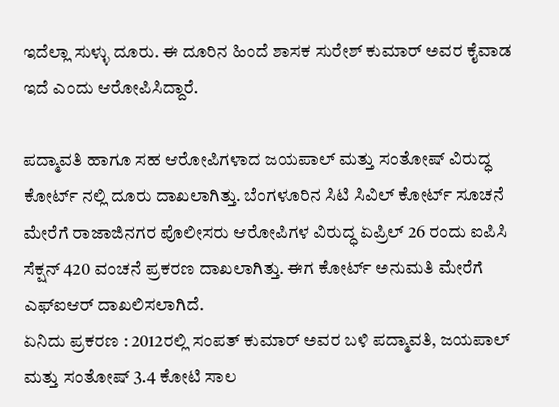ಇದೆಲ್ಲಾ ಸುಳ್ಳು ದೂರು. ಈ ದೂರಿನ ಹಿಂದೆ ಶಾಸಕ ಸುರೇಶ್ ಕುಮಾರ್ ಅವರ ಕೈವಾಡ ಇದೆ ಎಂದು ಆರೋಪಿಸಿದ್ದಾರೆ.

ಪದ್ಮಾವತಿ ಹಾಗೂ ಸಹ ಆರೋಪಿಗಳಾದ ಜಯಪಾಲ್ ಮತ್ತು ಸಂತೋಷ್ ವಿರುದ್ಧ ಕೋರ್ಟ್ ನಲ್ಲಿ ದೂರು ದಾಖಲಾಗಿತ್ತು. ಬೆಂಗಳೂರಿನ ಸಿಟಿ ಸಿವಿಲ್ ಕೋರ್ಟ್ ಸೂಚನೆ ಮೇರೆಗೆ ರಾಜಾಜಿನಗರ ಪೊಲೀಸರು ಆರೋಪಿಗಳ ವಿರುದ್ಧ ಏಪ್ರಿಲ್ 26 ರಂದು ಐಪಿಸಿ ಸೆಕ್ಷನ್ 420 ವಂಚನೆ ಪ್ರಕರಣ ದಾಖಲಾಗಿತ್ತು. ಈಗ ಕೋರ್ಟ್ ಅನುಮತಿ ಮೇರೆಗೆ ಎಫ್ಐಆರ್ ದಾಖಲಿಸಲಾಗಿದೆ.
ಏನಿದು ಪ್ರಕರಣ : 2012ರಲ್ಲಿ ಸಂಪತ್ ಕುಮಾರ್ ಅವರ ಬಳಿ ಪದ್ಮಾವತಿ, ಜಯಪಾಲ್ ಮತ್ತು ಸಂತೋಷ್ 3.4 ಕೋಟಿ ಸಾಲ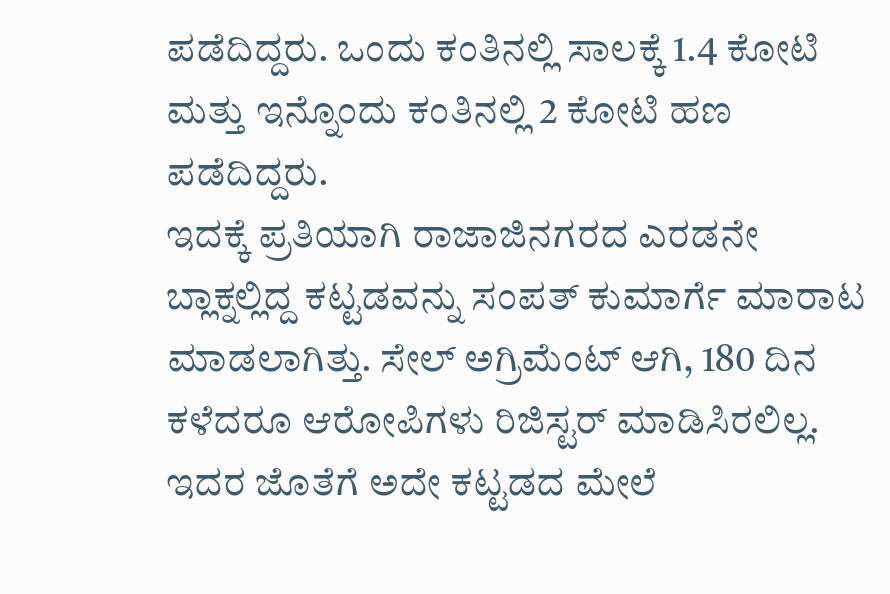ಪಡೆದಿದ್ದರು. ಒಂದು ಕಂತಿನಲ್ಲಿ ಸಾಲಕ್ಕೆ 1.4 ಕೋಟಿ ಮತ್ತು ಇನ್ನೊಂದು ಕಂತಿನಲ್ಲಿ 2 ಕೋಟಿ ಹಣ ಪಡೆದಿದ್ದರು.
ಇದಕ್ಕೆ ಪ್ರತಿಯಾಗಿ ರಾಜಾಜಿನಗರದ ಎರಡನೇ ಬ್ಲಾಕ್ನಲ್ಲಿದ್ದ ಕಟ್ಟಡವನ್ನು ಸಂಪತ್ ಕುಮಾರ್ಗೆ ಮಾರಾಟ ಮಾಡಲಾಗಿತ್ತು. ಸೇಲ್ ಅಗ್ರಿಮೆಂಟ್ ಆಗಿ, 180 ದಿನ ಕಳೆದರೂ ಆರೋಪಿಗಳು ರಿಜಿಸ್ಟರ್ ಮಾಡಿಸಿರಲಿಲ್ಲ. ಇದರ ಜೊತೆಗೆ ಅದೇ ಕಟ್ಟಡದ ಮೇಲೆ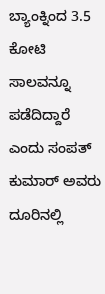ಬ್ಯಾಂಕ್ನಿಂದ 3.5 ಕೋಟಿ ಸಾಲವನ್ನೂ ಪಡೆದಿದ್ದಾರೆ ಎಂದು ಸಂಪತ್ ಕುಮಾರ್ ಅವರು ದೂರಿನಲ್ಲಿ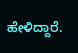ಹೇಳಿದ್ದಾರೆ.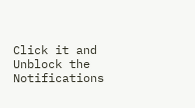Click it and Unblock the Notifications